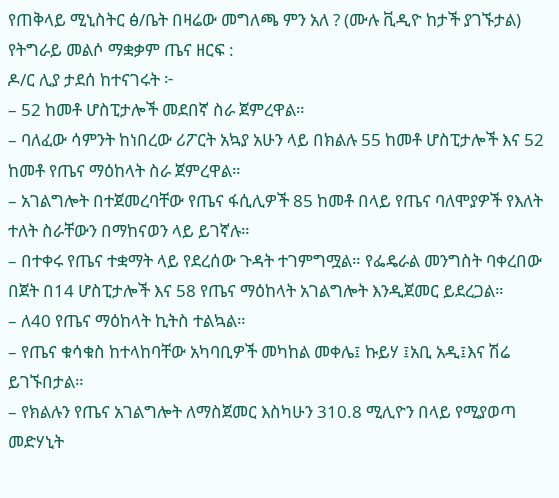የጠቅላይ ሚኒስትር ፅ/ቤት በዛሬው መግለጫ ምን አለ ? (ሙሉ ቪዲዮ ከታች ያገኙታል)
የትግራይ መልሶ ማቋቃም ጤና ዘርፍ :
ዶ/ር ሊያ ታደሰ ከተናገሩት ፦
– 52 ከመቶ ሆስፒታሎች መደበኛ ስራ ጀምረዋል።
– ባለፈው ሳምንት ከነበረው ሪፖርት አኳያ አሁን ላይ በክልሉ 55 ከመቶ ሆስፒታሎች እና 52 ከመቶ የጤና ማዕከላት ስራ ጀምረዋል።
– አገልግሎት በተጀመረባቸው የጤና ፋሲሊዎች 85 ከመቶ በላይ የጤና ባለሞያዎች የእለት ተለት ስራቸውን በማከናወን ላይ ይገኛሉ።
– በተቀሩ የጤና ተቋማት ላይ የደረሰው ጉዳት ተገምግሟል። የፌዴራል መንግስት ባቀረበው በጀት በ14 ሆስፒታሎች እና 58 የጤና ማዕከላት አገልግሎት እንዲጀመር ይደረጋል።
– ለ40 የጤና ማዕከላት ኪትስ ተልኳል።
– የጤና ቁሳቁስ ከተላከባቸው አካባቢዎች መካከል መቀሌ፤ ኩይሃ ፤አቢ አዲ፤እና ሽሬ ይገኙበታል።
– የክልሉን የጤና አገልግሎት ለማስጀመር እስካሁን 310.8 ሚሊዮን በላይ የሚያወጣ መድሃኒት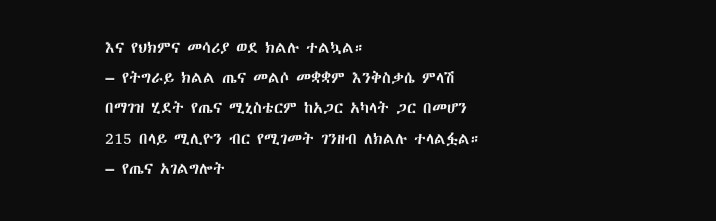እና የህክምና መሳሪያ ወደ ክልሉ ተልኳል።
– የትግራይ ክልል ጤና መልሶ መቋቋም እንቅስቃሴ ምላሽ በማገዝ ሂደት የጤና ሚኒስቴርም ከአጋር አካላት ጋር በመሆን 215 በላይ ሚሊዮን ብር የሚገመት ገንዘብ ለክልሉ ተላልፏል።
– የጤና አገልግሎት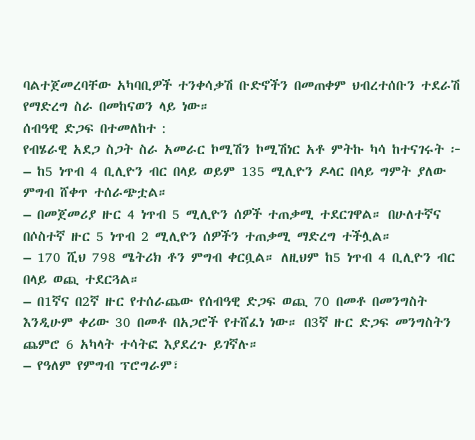ባልተጀመረባቸው አካባቢዎች ተንቀሳቃሽ ቡድኖችን በመጠቀም ህብረተሰቡን ተደራሽ የማድረግ ስራ በመከናወን ላይ ነው።
ሰብዓዊ ድጋፍ በተመለከተ :
የብሄራዊ አደጋ ስጋት ስራ አመራር ኮሚሽን ኮሚሽነር አቶ ምትኩ ካሳ ከተናገሩት ፦
– ከ5 ነጥብ 4 ቢሊዮን ብር በላይ ወይም 135 ሚሊዮን ዶላር በላይ ግምት ያለው ምግብ ሸቀጥ ተሰራጭቷል።
– በመጀመሪያ ዙር 4 ነጥብ 5 ሚሊዮን ሰዎች ተጠቃሚ ተደርገዋል። በሁለተኛና በሶስተኛ ዙር 5 ነጥብ 2 ሚሊዮን ሰዎችን ተጠቃሚ ማድረግ ተችሏል።
– 170 ሺህ 798 ሜትሪክ ቶን ምግብ ቀርቧል። ለዚህም ከ5 ነጥብ 4 ቢሊዮን ብር በላይ ወጪ ተደርጓል።
– በ1ኛና በ2ኛ ዙር የተሰራጨው የሰብዓዊ ድጋፍ ወጪ 70 በመቶ በመንግስት እንዲሁም ቀሪው 30 በመቶ በአጋሮች የተሸፈነ ነው። በ3ኛ ዙር ድጋፍ መንግስትን ጨምሮ 6 አካላት ተሳትፎ እያደረጉ ይገኛሉ።
– የዓለም የምግብ ፕሮግራም፣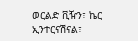ወርልድ ቪዥን፣ ኬር ኢንተርናሽናል፣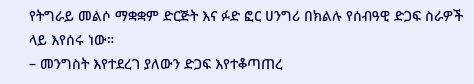የትግራይ መልሶ ማቋቋም ድርጅት እና ፉድ ፎር ሀንግሪ በክልሉ የሰብዓዊ ድጋፍ ስራዎች ላይ እየሰሩ ነው።
– መንግስት እየተደረገ ያለውን ድጋፍ እየተቆጣጠረ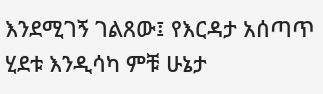እንደሚገኝ ገልጸው፤ የእርዳታ አሰጣጥ ሂደቱ እንዲሳካ ምቹ ሁኔታ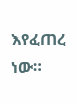እየፈጠረ ነው።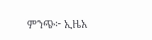ምንጭ፦ ኢዜአ